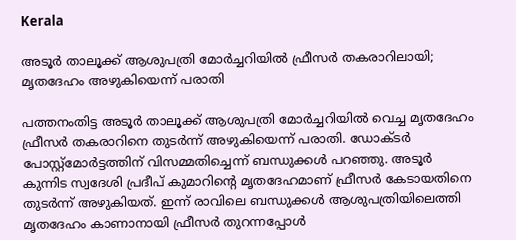Kerala

അടൂർ താലൂക്ക് ആശുപത്രി മോര്‍ച്ചറിയില്‍ ഫ്രീസർ തകരാറിലായി; മൃതദേഹം അഴുകിയെന്ന് പരാതി

പത്തനംതിട്ട അടൂർ താലൂക്ക് ആശുപത്രി മോർച്ചറിയിൽ വെച്ച മൃതദേഹം ഫ്രീസർ തകരാറിനെ തുടർന്ന് അഴുകിയെന്ന് പരാതി. ഡോക്ടർ പോസ്റ്റ്‌മോർട്ടത്തിന് വിസമ്മതിച്ചെന്ന് ബന്ധുക്കൾ പറഞ്ഞു. അടൂർ കുന്നിട സ്വദേശി പ്രദീപ് കുമാറിന്റെ മൃതദേഹമാണ് ഫ്രീസർ കേടായതിനെ തുടർന്ന് അഴുകിയത്. ഇന്ന് രാവിലെ ബന്ധുക്കൾ ആശുപത്രിയിലെത്തി മൃതദേഹം കാണാനായി ഫ്രീസർ തുറന്നപ്പോൾ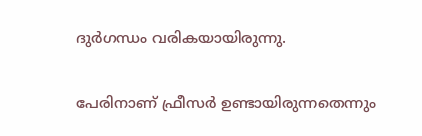ദുർഗന്ധം വരികയായിരുന്നു.

പേരിനാണ് ഫ്രീസർ ഉണ്ടായിരുന്നതെന്നും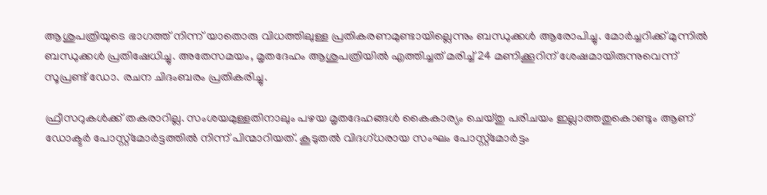ആശുപത്രിയുടെ ഭാഗത്ത് നിന്ന് യാതൊരു വിധത്തിലുള്ള പ്രതികരണമുണ്ടായില്ലെന്നും ബന്ധുക്കൾ ആരോപിച്ചു. മോർച്ചറിക്ക് മുന്നിൽ ബന്ധുക്കൾ പ്രതിഷേധിച്ചു. അതേസമയം, മൃതദേഹം ആശുപത്രിയിൽ എത്തിച്ചത് മരിച്ച് 24 മണിക്കൂറിന് ശേഷമായിരുന്നുവെന്ന് സൂപ്രണ്ട് ഡോ. രചന ചിദംബരം പ്രതികരിച്ചു.

ഫ്രീസറുകൾക്ക് തകരാറില്ല. സംശയമുള്ളതിനാലും പഴയ മൃതദേഹങ്ങൾ കൈകാര്യം ചെയ്തു പരിചയം ഇല്ലാത്തതുകൊണ്ടും ആണ് ഡോക്ടർ പോസ്റ്റ്മോർട്ടത്തിൽ നിന്ന് പിന്മാറിയത്. കൂടുതൽ വിദഗ്ധരായ സംഘം പോസ്റ്റ്മോർട്ടം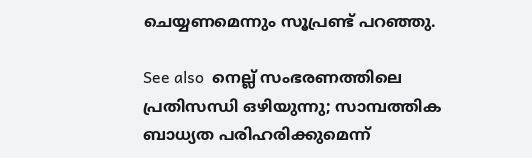ചെയ്യണമെന്നും സൂപ്രണ്ട് പറഞ്ഞു.

See also  നെല്ല് സംഭരണത്തിലെ പ്രതിസന്ധി ഒഴിയുന്നു; സാമ്പത്തിക ബാധ്യത പരിഹരിക്കുമെന്ന്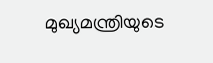മുഖ്യമന്ത്രിയുടെ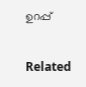ഉറപ്പ്

Related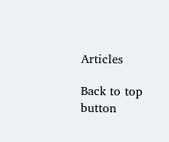Articles

Back to top button